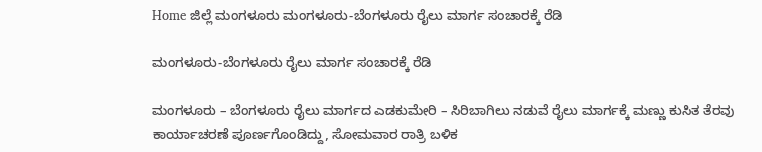Home ಜಿಲ್ಲೆ ಮಂಗಳೂರು ಮಂಗಳೂರು-ಬೆಂಗಳೂರು ರೈಲು ಮಾರ್ಗ ಸಂಚಾರಕ್ಕೆ ರೆಡಿ

ಮಂಗಳೂರು-ಬೆಂಗಳೂರು ರೈಲು ಮಾರ್ಗ ಸಂಚಾರಕ್ಕೆ ರೆಡಿ

ಮಂಗಳೂರು – ಬೆಂಗಳೂರು ರೈಲು ಮಾರ್ಗದ ಎಡಕುಮೇರಿ – ಸಿರಿಬಾಗಿಲು ನಡುವೆ ರೈಲು ಮಾರ್ಗಕ್ಕೆ ಮಣ್ಣು ಕುಸಿತ ತೆರವು ಕಾರ್ಯಾಚರಣೆ ಪೂರ್ಣಗೊಂಡಿದ್ದು, ಸೋಮವಾರ ರಾತ್ರಿ ಬಳಿಕ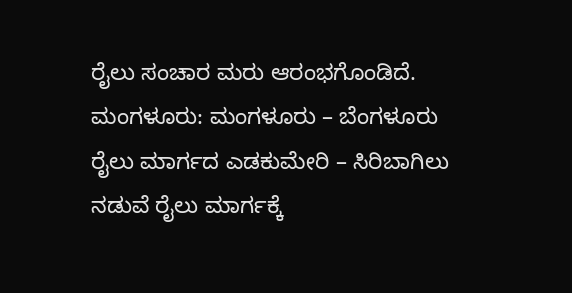ರೈಲು ಸಂಚಾರ ಮರು ಆರಂಭಗೊಂಡಿದೆ.
ಮಂಗಳೂರು: ಮಂಗಳೂರು – ಬೆಂಗಳೂರು ರೈಲು ಮಾರ್ಗದ ಎಡಕುಮೇರಿ – ಸಿರಿಬಾಗಿಲು ನಡುವೆ ರೈಲು ಮಾರ್ಗಕ್ಕೆ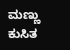ಮಣ್ಣು ಕುಸಿತ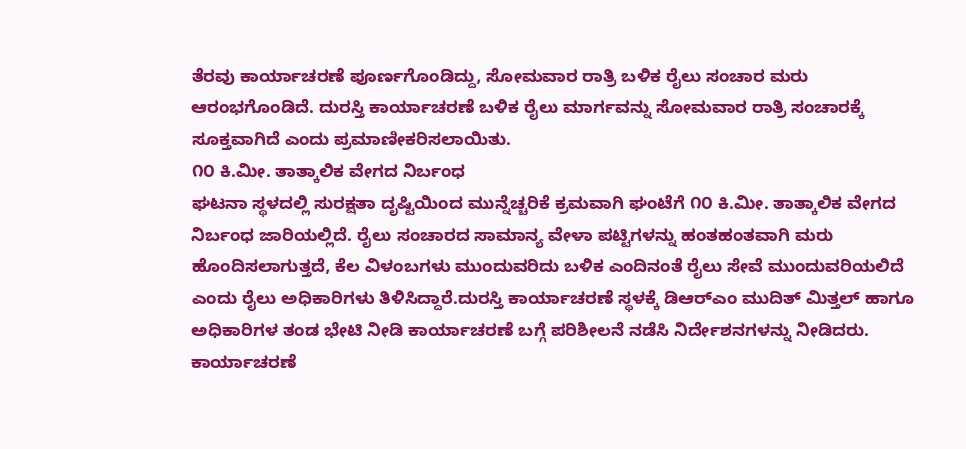ತೆರವು ಕಾರ್ಯಾಚರಣೆ ಪೂರ್ಣಗೊಂಡಿದ್ದು, ಸೋಮವಾರ ರಾತ್ರಿ ಬಳಿಕ ರೈಲು ಸಂಚಾರ ಮರು ಆರಂಭಗೊಂಡಿದೆ. ದುರಸ್ತಿ ಕಾರ್ಯಾಚರಣೆ ಬಳಿಕ ರೈಲು ಮಾರ್ಗವನ್ನು ಸೋಮವಾರ ರಾತ್ರಿ ಸಂಚಾರಕ್ಕೆ ಸೂಕ್ತವಾಗಿದೆ ಎಂದು ಪ್ರಮಾಣೀಕರಿಸಲಾಯಿತು.
೧೦ ಕಿ.ಮೀ. ತಾತ್ಕಾಲಿಕ ವೇಗದ ನಿರ್ಬಂಧ
ಘಟನಾ ಸ್ಥಳದಲ್ಲಿ ಸುರಕ್ಷತಾ ದೃಷ್ಟಿಯಿಂದ ಮುನ್ನೆಚ್ಚರಿಕೆ ಕ್ರಮವಾಗಿ ಘಂಟೆಗೆ ೧೦ ಕಿ.ಮೀ. ತಾತ್ಕಾಲಿಕ ವೇಗದ ನಿರ್ಬಂಧ ಜಾರಿಯಲ್ಲಿದೆ. ರೈಲು ಸಂಚಾರದ ಸಾಮಾನ್ಯ ವೇಳಾ ಪಟ್ಟಿಗಳನ್ನು ಹಂತಹಂತವಾಗಿ ಮರು ಹೊಂದಿಸಲಾಗುತ್ತದೆ, ಕೆಲ ವಿಳಂಬಗಳು ಮುಂದುವರಿದು ಬಳಿಕ ಎಂದಿನಂತೆ ರೈಲು ಸೇವೆ ಮುಂದುವರಿಯಲಿದೆ ಎಂದು ರೈಲು ಅಧಿಕಾರಿಗಳು ತಿಳಿಸಿದ್ದಾರೆ.ದುರಸ್ತಿ ಕಾರ್ಯಾಚರಣೆ ಸ್ಥಳಕ್ಕೆ ಡಿಆರ್‌ಎಂ ಮುದಿತ್ ಮಿತ್ತಲ್ ಹಾಗೂ ಅಧಿಕಾರಿಗಳ ತಂಡ ಭೇಟಿ ನೀಡಿ ಕಾರ್ಯಾಚರಣೆ ಬಗ್ಗೆ ಪರಿಶೀಲನೆ ನಡೆಸಿ ನಿರ್ದೇಶನಗಳನ್ನು ನೀಡಿದರು. ಕಾರ್ಯಾಚರಣೆ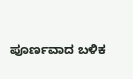ಪೂರ್ಣವಾದ ಬಳಿಕ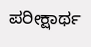ಪರೀಕ್ಷಾರ್ಥ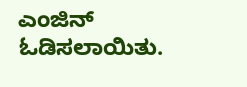ಎಂಜಿನ್ ಓಡಿಸಲಾಯಿತು.